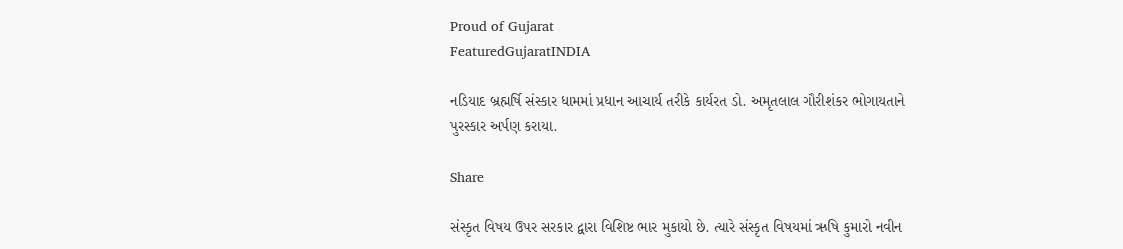Proud of Gujarat
FeaturedGujaratINDIA

નડિયાદ બ્રહ્મર્ષિ સંસ્કાર ધામમાં પ્રધાન આચાર્ય તરીકે કાર્યરત ડો. અમૃતલાલ ગૌરીશંકર ભોગાયતાને પુરસ્કાર અર્પણ કરાયા.

Share

સંસ્કૃત વિષય ઉપર સરકાર દ્વારા વિશિષ્ટ ભાર મુકાયો છે. ત્યારે સંસ્કૃત વિષયમાં ઋષિ કુમારો નવીન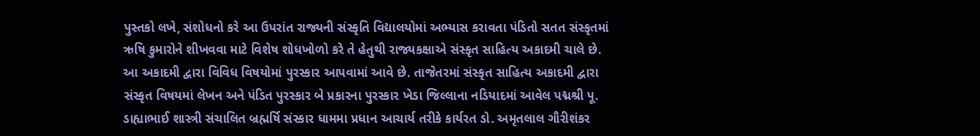પુસ્તકો લખે, સંશોધનો કરે આ ઉપરાંત રાજ્યની સંસ્કૃતિ વિદ્યાલયોમાં અભ્યાસ કરાવતા પંડિતો સતત સંસ્કૃતમાં ઋષિ કુમારોને શીખવવા માટે વિશેષ શોધખોળો કરે તે હેતુથી રાજ્યકક્ષાએ સંસ્કૃત સાહિત્ય અકાદમી ચાલે છે. આ અકાદમી દ્વારા વિવિધ વિષયોમાં પુરસ્કાર આપવામાં આવે છે. તાજેતરમાં સંસ્કૃત સાહિત્ય અકાદમી દ્વારા સંસ્કૃત વિષયમાં લેખન અને પંડિત પુરસ્કાર બે પ્રકારના પુરસ્કાર ખેડા જિલ્લાના નડિયાદમાં આવેલ પદ્મશ્રી પૂ. ડાહ્યાભાઈ શાસ્ત્રી સંચાલિત બ્રહ્મર્ષિ સંસ્કાર ધામમા પ્રધાન આચાર્ય તરીકે કાર્યરત ડો. અમૃતલાલ ગૌરીશંકર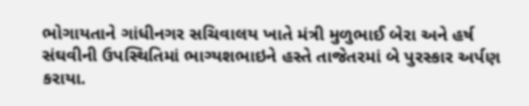ભોગાયતાને ગાંધીનગર સચિવાલય ખાતે મંત્રી મુળુભાઈ બેરા અને હર્ષ સંઘવીની ઉપસ્થિતિમાં ભાગ્યશભાઇને હસ્તે તાજેતરમાં બે પુરસ્કાર અર્પણ કરાયા.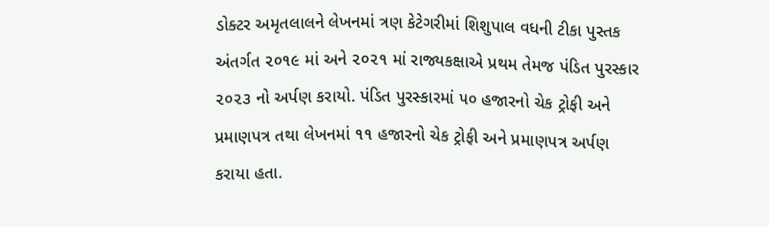ડોક્ટર અમૃતલાલને લેખનમાં ત્રણ કેટેગરીમાં શિશુપાલ વધની ટીકા પુસ્તક અંતર્ગત ૨૦૧૯ માં અને ૨૦૨૧ માં રાજ્યકક્ષાએ પ્રથમ તેમજ પંડિત પુરસ્કાર ૨૦૨૩ નો અર્પણ કરાયો. પંડિત પુરસ્કારમાં ૫૦ હજારનો ચેક ટ્રોફી અને પ્રમાણપત્ર તથા લેખનમાં ૧૧ હજારનો ચેક ટ્રોફી અને પ્રમાણપત્ર અર્પણ કરાયા હતા.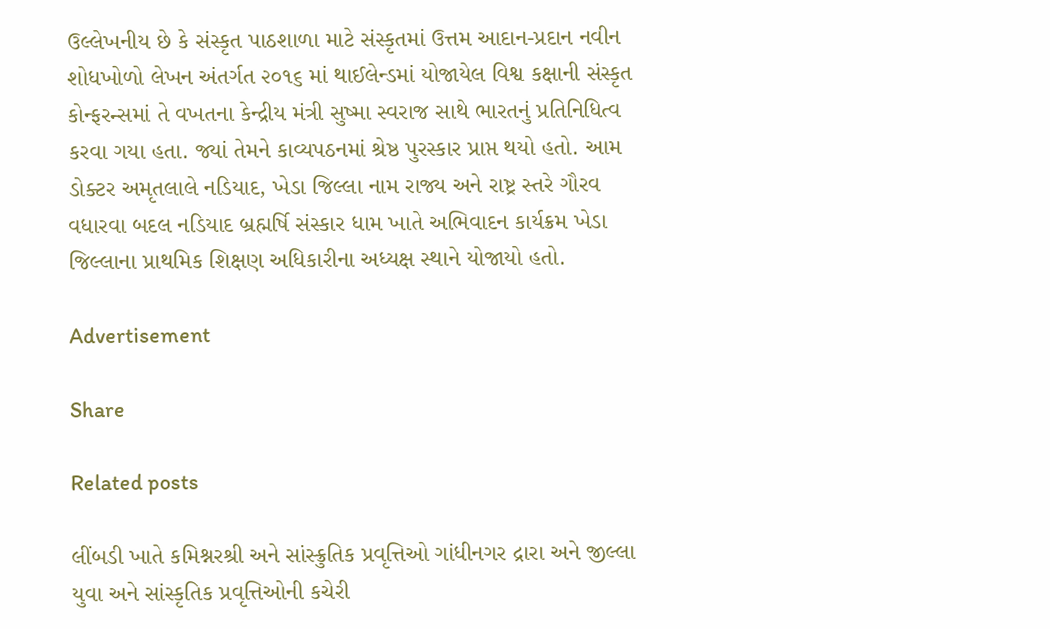ઉલ્લેખનીય છે કે સંસ્કૃત પાઠશાળા માટે સંસ્કૃતમાં ઉત્તમ આદાન-પ્રદાન નવીન શોધખોળો લેખન અંતર્ગત ૨૦૧૬ માં થાઈલેન્ડમાં યોજાયેલ વિશ્વ કક્ષાની સંસ્કૃત કોન્ફરન્સમાં તે વખતના કેન્દ્રીય મંત્રી સુષ્મા સ્વરાજ સાથે ભારતનું પ્રતિનિધિત્વ કરવા ગયા હતા. જ્યાં તેમને કાવ્યપઠનમાં શ્રેષ્ઠ પુરસ્કાર પ્રાપ્ત થયો હતો. આમ ડોક્ટર અમૃતલાલે નડિયાદ, ખેડા જિલ્લા નામ રાજ્ય અને રાષ્ટ્ર સ્તરે ગૌરવ વધારવા બદલ નડિયાદ બ્રહ્મર્ષિ સંસ્કાર ધામ ખાતે અભિવાદન કાર્યક્રમ ખેડા જિલ્લાના પ્રાથમિક શિક્ષણ અધિકારીના અધ્યક્ષ સ્થાને યોજાયો હતો.

Advertisement

Share

Related posts

લીંબડી ખાતે કમિશ્નરશ્રી અને સાંસ્ક્રુતિક પ્રવૃત્તિઓ ગાંધીનગર દ્રારા અને જીલ્લા યુવા અને સાંસ્કૃતિક પ્રવૃત્તિઓની કચેરી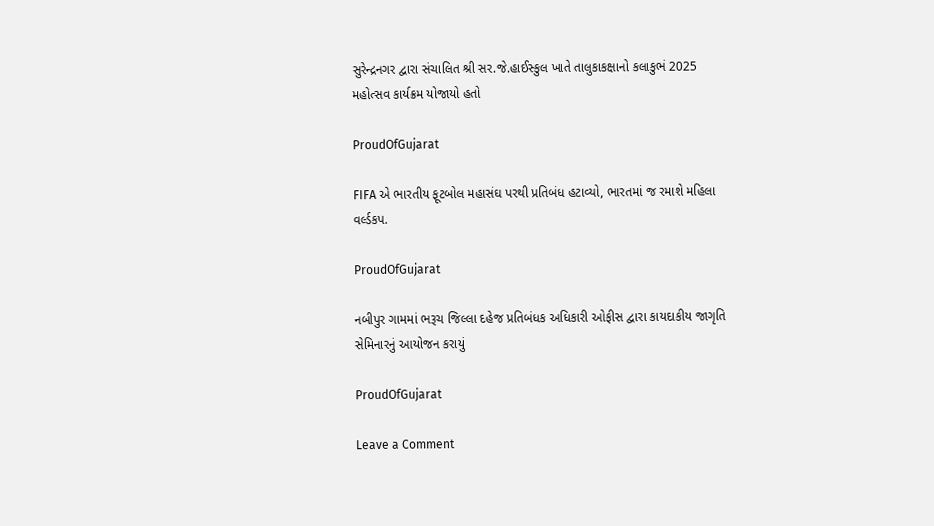સુરેન્દ્રનગર દ્વારા સંચાલિત શ્રી સર.જે.હાઈસ્કુલ ખાતે તાલુકાકક્ષાનો કલાકુભં 2025 મહોત્સવ કાર્યક્રમ યોજાયો હતો

ProudOfGujarat

FIFA એ ભારતીય ફૂટબોલ મહાસંઘ પરથી પ્રતિબંધ હટાવ્યો, ભારતમાં જ રમાશે મહિલા વર્લ્ડકપ.

ProudOfGujarat

નબીપુર ગામમાં ભરૂચ જિલ્લા દહેજ પ્રતિબંધક અધિકારી ઓફીસ દ્વારા કાયદાકીય જાગૃતિ સેમિનારનું આયોજન કરાયું

ProudOfGujarat

Leave a Comment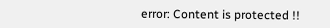error: Content is protected !!